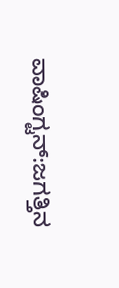ವಾಷಿಂಗ್ಟನ್‌:ಜಗತ್ತಿನ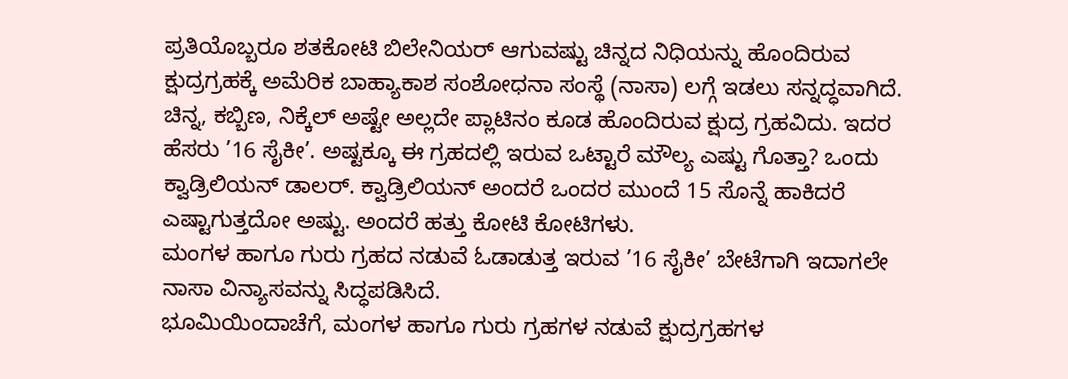ಪ್ರತಿಯೊಬ್ಬರೂ ಶತಕೋಟಿ ಬಿಲೇನಿಯರ್‌ ಆಗುವಷ್ಟು ಚಿನ್ನದ ನಿಧಿಯನ್ನು ಹೊಂದಿರುವ ಕ್ಷುದ್ರಗ್ರಹಕ್ಕೆ ಅಮೆರಿಕ ಬಾಹ್ಯಾಕಾಶ ಸಂಶೋಧನಾ ಸಂಸ್ಥೆ (ನಾಸಾ) ಲಗ್ಗೆ ಇಡಲು ಸನ್ನದ್ಧವಾಗಿದೆ.
ಚಿನ್ನ, ಕಬ್ಬಿಣ, ನಿಕ್ಕೆಲ್‌ ಅಷ್ಟೇ ಅಲ್ಲದೇ ಪ್ಲಾಟಿನಂ ಕೂಡ ಹೊಂದಿರುವ ಕ್ಷುದ್ರ ಗ್ರಹವಿದು. ಇದರ ಹೆಸರು ’16 ಸೈಕೀ’. ಅಷ್ಟಕ್ಕೂ ಈ ಗ್ರಹದಲ್ಲಿ ಇರುವ ಒಟ್ಟಾರೆ ಮೌಲ್ಯ ಎಷ್ಟು ಗೊತ್ತಾ? ಒಂದು ಕ್ವಾಡ್ರಿಲಿಯನ್‌ ಡಾಲರ್‌. ಕ್ವಾಡ್ರಿಲಿಯನ್‌ ಅಂದರೆ ಒಂದರ ಮುಂದೆ 15 ಸೊನ್ನೆ ಹಾಕಿದರೆ ಎಷ್ಟಾಗುತ್ತದೋ ಅಷ್ಟು. ಅಂದರೆ ಹತ್ತು ಕೋಟಿ ಕೋಟಿಗಳು.
ಮಂಗಳ ಹಾಗೂ ಗುರು ಗ್ರಹದ ನಡುವೆ ಓಡಾಡುತ್ತ ಇರುವ ’16 ಸೈಕೀ’ ಬೇಟೆಗಾಗಿ ಇದಾಗಲೇ ನಾಸಾ ವಿನ್ಯಾಸವನ್ನು ಸಿದ್ಧಪಡಿಸಿದೆ.
ಭೂಮಿಯಿಂದಾಚೆಗೆ, ಮಂಗಳ ಹಾಗೂ ಗುರು ಗ್ರಹಗಳ ನಡುವೆ ಕ್ಷುದ್ರಗ್ರಹಗಳ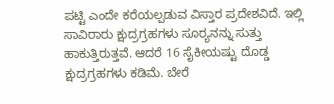ಪಟ್ಟಿ ಎಂದೇ ಕರೆಯಲ್ಪಡುವ ವಿಸ್ತಾರ ಪ್ರದೇಶವಿದೆ. ಇಲ್ಲಿ ಸಾವಿರಾರು ಕ್ಷುದ್ರಗ್ರಹಗಳು ಸೂರ‍್ಯನನ್ನು ಸುತ್ತು ಹಾಕುತ್ತಿರುತ್ತವೆ. ಆದರೆ 16 ಸೈಕೀಯಷ್ಟು ದೊಡ್ಡ ಕ್ಷುದ್ರಗ್ರಹಗಳು ಕಡಿಮೆ. ಬೇರೆ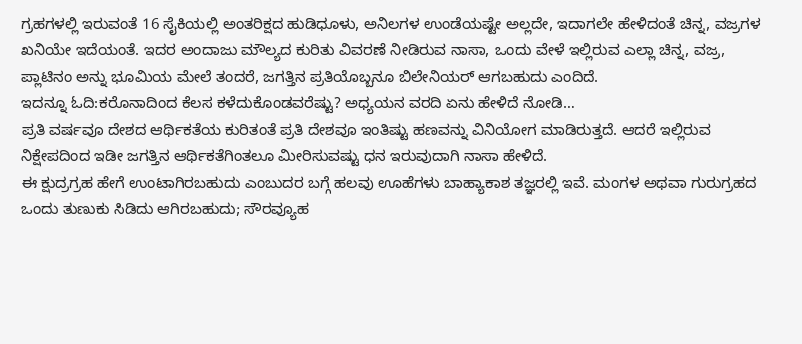ಗ್ರಹಗಳಲ್ಲಿ ಇರುವಂತೆ 16 ಸೈಕಿಯಲ್ಲಿ ಅಂತರಿಕ್ಷದ ಹುಡಿಧೂಳು, ಅನಿಲಗಳ ಉಂಡೆಯಷ್ಟೇ ಅಲ್ಲದೇ, ಇದಾಗಲೇ ಹೇಳಿದಂತೆ ಚಿನ್ನ, ವಜ್ರಗಳ ಖನಿಯೇ ಇದೆಯಂತೆ. ಇದರ ಅಂದಾಜು ಮೌಲ್ಯದ ಕುರಿತು ವಿವರಣೆ ನೀಡಿರುವ ನಾಸಾ, ಒಂದು ವೇಳೆ ಇಲ್ಲಿರುವ ಎಲ್ಲಾ ಚಿನ್ನ, ವಜ್ರ, ಪ್ಲಾಟಿನಂ ಅನ್ನು ಭೂಮಿಯ ಮೇಲೆ ತಂದರೆ, ಜಗತ್ತಿನ ಪ್ರತಿಯೊಬ್ಬನೂ ಬಿಲೇನಿಯರ್‌ ಆಗಬಹುದು ಎಂದಿದೆ.
ಇದನ್ನೂ ಓದಿ:ಕರೊನಾದಿಂದ ಕೆಲಸ ಕಳೆದುಕೊಂಡವರೆಷ್ಟು? ಅಧ್ಯಯನ ವರದಿ ಏನು ಹೇಳಿದೆ ನೋಡಿ…
ಪ್ರತಿ ವರ್ಷವೂ ದೇಶದ ಆರ್ಥಿಕತೆಯ ಕುರಿತಂತೆ ಪ್ರತಿ ದೇಶವೂ ಇಂತಿಷ್ಟು ಹಣವನ್ನು ವಿನಿಯೋಗ ಮಾಡಿರುತ್ತದೆ. ಆದರೆ ಇಲ್ಲಿರುವ ನಿಕ್ಷೇಪದಿಂದ ಇಡೀ ಜಗತ್ತಿನ ಆರ್ಥಿಕತೆಗಿಂತಲೂ ಮೀರಿಸುವಷ್ಟು ಧನ ಇರುವುದಾಗಿ ನಾಸಾ ಹೇಳಿದೆ.
ಈ ಕ್ಷುದ್ರಗ್ರಹ ಹೇಗೆ ಉಂಟಾಗಿರಬಹುದು ಎಂಬುದರ ಬಗ್ಗೆ ಹಲವು ಊಹೆಗಳು ಬಾಹ್ಯಾಕಾಶ ತಜ್ಞರಲ್ಲಿ ಇವೆ. ಮಂಗಳ ಅಥವಾ ಗುರುಗ್ರಹದ ಒಂದು ತುಣುಕು ಸಿಡಿದು ಆಗಿರಬಹುದು; ಸೌರವ್ಯೂಹ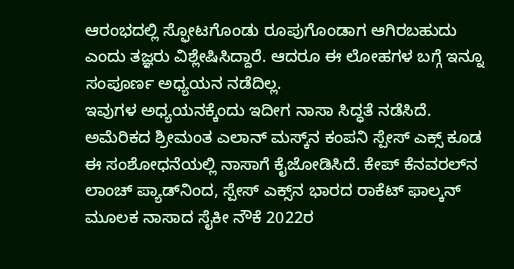ಆರಂಭದಲ್ಲಿ ಸ್ಫೋಟಗೊಂಡು ರೂಪುಗೊಂಡಾಗ ಆಗಿರಬಹುದು ಎಂದು ತಜ್ಞರು ವಿಶ್ಲೇಷಿಸಿದ್ದಾರೆ. ಆದರೂ ಈ ಲೋಹಗಳ ಬಗ್ಗೆ ಇನ್ನೂ ಸಂಪೂರ್ಣ ಅಧ್ಯಯನ ನಡೆದಿಲ್ಲ.
ಇವುಗಳ ಅಧ್ಯಯನಕ್ಕೆಂದು ಇದೀಗ ನಾಸಾ ಸಿದ್ಧತೆ ನಡೆಸಿದೆ. ಅಮೆರಿಕದ ಶ್ರೀಮಂತ ಎಲಾನ್‌ ಮಸ್ಕ್‌ನ ಕಂಪನಿ ಸ್ಪೇಸ್‌ ಎಕ್ಸ್‌ ಕೂಡ ಈ ಸಂಶೋಧನೆಯಲ್ಲಿ ನಾಸಾಗೆ ಕೈಜೋಡಿಸಿದೆ. ಕೇಪ್‌ ಕೆನವರಲ್‌ನ ಲಾಂಚ್‌ ಪ್ಯಾಡ್‌ನಿಂದ, ಸ್ಪೇಸ್‌ ಎಕ್ಸ್‌ನ ಭಾರದ ರಾಕೆಟ್‌ ಫಾಲ್ಕನ್‌ ಮೂಲಕ ನಾಸಾದ ಸೈಕೀ ನೌಕೆ 2022ರ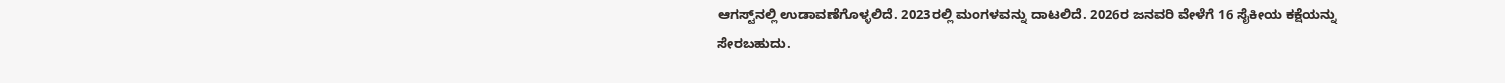ಆಗಸ್ಟ್‌ನಲ್ಲಿ ಉಡಾವಣೆಗೊಳ್ಳಲಿದೆ. 2023ರಲ್ಲಿ ಮಂಗಳವನ್ನು ದಾಟಲಿದೆ. 2026ರ ಜನವರಿ ವೇಳೆಗೆ 16 ಸೈಕೀಯ ಕಕ್ಷೆಯನ್ನು ಸೇರಬಹುದು.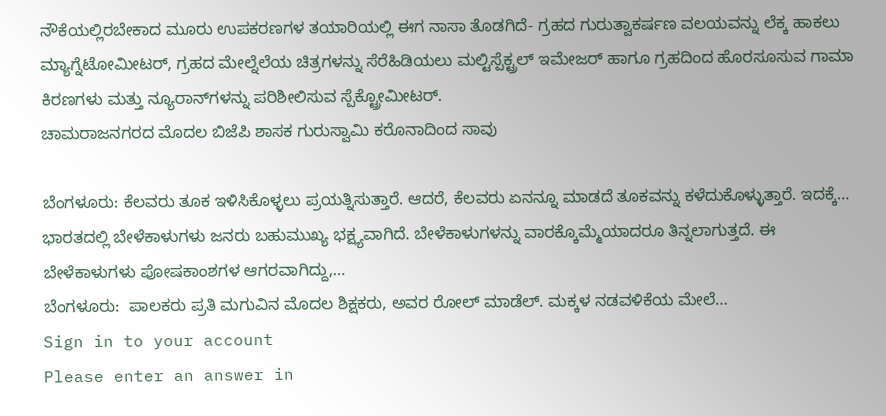ನೌಕೆಯಲ್ಲಿರಬೇಕಾದ ಮೂರು ಉಪಕರಣಗಳ ತಯಾರಿಯಲ್ಲಿ ಈಗ ನಾಸಾ ತೊಡಗಿದೆ- ಗ್ರಹದ ಗುರುತ್ವಾಕರ್ಷಣ ವಲಯವನ್ನು ಲೆಕ್ಕ ಹಾಕಲು ಮ್ಯಾಗ್ನೆಟೋಮೀಟರ್‌, ಗ್ರಹದ ಮೇಲ್ನೆಲೆಯ ಚಿತ್ರಗಳನ್ನು ಸೆರೆಹಿಡಿಯಲು ಮಲ್ಟಿಸ್ಪೆಕ್ಟ್ರಲ್‌ ಇಮೇಜರ್‌ ಹಾಗೂ ಗ್ರಹದಿಂದ ಹೊರಸೂಸುವ ಗಾಮಾ ಕಿರಣಗಳು ಮತ್ತು ನ್ಯೂರಾನ್‌ಗಳನ್ನು ಪರಿಶೀಲಿಸುವ ಸ್ಪೆಕ್ಟ್ರೋಮೀಟರ್‌.
ಚಾಮರಾಜನಗರದ ಮೊದಲ ಬಿಜೆಪಿ ಶಾಸಕ ಗುರುಸ್ವಾಮಿ ಕರೊನಾದಿಂದ ಸಾವು

ಬೆಂಗಳೂರು: ಕೆಲವರು ತೂಕ ಇಳಿಸಿಕೊಳ್ಳಲು ಪ್ರಯತ್ನಿಸುತ್ತಾರೆ. ಆದರೆ, ಕೆಲವರು ಏನನ್ನೂ ಮಾಡದೆ ತೂಕವನ್ನು ಕಳೆದುಕೊಳ್ಳುತ್ತಾರೆ. ಇದಕ್ಕೆ…
ಭಾರತದಲ್ಲಿ ಬೇಳೆಕಾಳುಗಳು ಜನರು ಬಹುಮುಖ್ಯ ಭಕ್ಷ್ಯವಾಗಿದೆ. ಬೇಳೆಕಾಳುಗಳನ್ನು ವಾರಕ್ಕೊಮ್ಮೆಯಾದರೂ ತಿನ್ನಲಾಗುತ್ತದೆ. ಈ ಬೇಳೆಕಾಳುಗಳು ಪೋಷಕಾಂಶಗಳ ಆಗರವಾಗಿದ್ದು,…
ಬೆಂಗಳೂರು:  ಪಾಲಕರು ಪ್ರತಿ ಮಗುವಿನ ಮೊದಲ ಶಿಕ್ಷಕರು, ಅವರ ರೋಲ್ ಮಾಡೆಲ್. ಮಕ್ಕಳ ನಡವಳಿಕೆಯ ಮೇಲೆ…
Sign in to your account
Please enter an answer in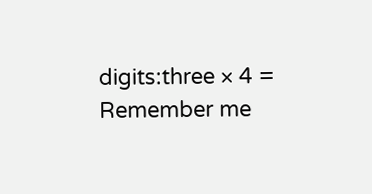digits:three × 4 =
Remember me